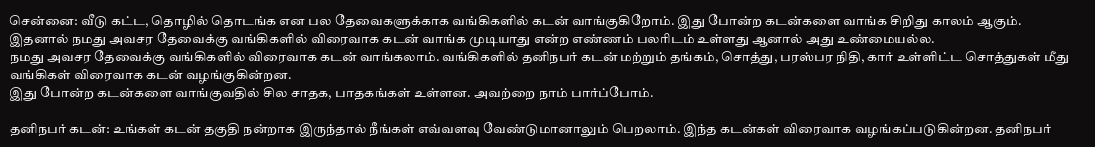சென்னை: வீடு கட்ட, தொழில் தொடங்க என பல தேவைகளுக்காக வங்கிகளில் கடன் வாங்குகிறோம். இது போன்ற கடன்களை வாங்க சிறிது காலம் ஆகும். இதனால் நமது அவசர தேவைக்கு வங்கிகளில் விரைவாக கடன் வாங்க முடியாது என்ற எண்ணம் பலரிடம் உள்ளது ஆனால் அது உண்மையல்ல.
நமது அவசர தேவைக்கு வங்கிகளில் விரைவாக கடன் வாங்கலாம். வங்கிகளில் தனிநபர் கடன் மற்றும் தங்கம், சொத்து, பரஸ்பர நிதி, கார் உள்ளிட்ட சொத்துகள் மீது வங்கிகள் விரைவாக கடன் வழங்குகின்றன.
இது போன்ற கடன்களை வாங்குவதில் சில சாதக, பாதகங்கள் உள்ளன. அவற்றை நாம் பார்ப்போம்.

தனிநபர் கடன்: உங்கள் கடன் தகுதி நன்றாக இருந்தால் நீங்கள் எவ்வளவு வேண்டுமானாலும் பெறலாம். இந்த கடன்கள் விரைவாக வழங்கப்படுகின்றன. தனிநபர்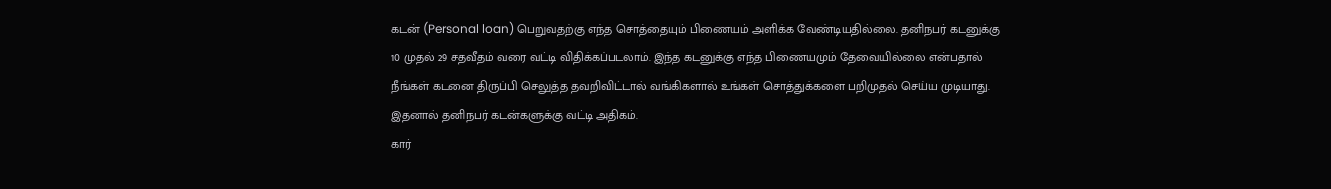கடன் (Personal loan) பெறுவதற்கு எந்த சொத்தையும் பிணையம் அளிக்க வேண்டியதில்லை. தனிநபர் கடனுக்கு 10 முதல் 29 சதவீதம் வரை வட்டி விதிக்கப்படலாம். இந்த கடனுக்கு எந்த பிணையமும் தேவையில்லை என்பதால் நீங்கள் கடனை திருப்பி செலுத்த தவறிவிட்டால் வங்கிகளால் உங்கள் சொத்துக்களை பறிமுதல் செய்ய முடியாது. இதனால் தனிநபர் கடன்களுக்கு வட்டி அதிகம்.
கார்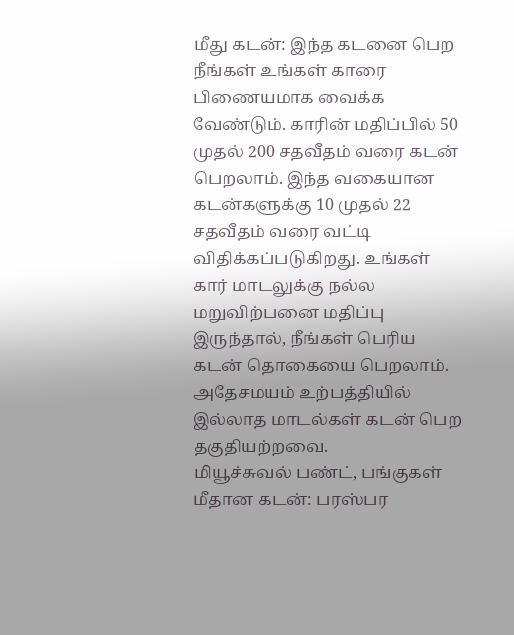மீது கடன்: இந்த கடனை பெற நீங்கள் உங்கள் காரை பிணையமாக வைக்க வேண்டும். காரின் மதிப்பில் 50 முதல் 200 சதவீதம் வரை கடன் பெறலாம். இந்த வகையான கடன்களுக்கு 10 முதல் 22 சதவீதம் வரை வட்டி விதிக்கப்படுகிறது. உங்கள் கார் மாடலுக்கு நல்ல மறுவிற்பனை மதிப்பு இருந்தால், நீங்கள் பெரிய கடன் தொகையை பெறலாம். அதேசமயம் உற்பத்தியில் இல்லாத மாடல்கள் கடன் பெற தகுதியற்றவை.
மியூச்சுவல் பண்ட், பங்குகள் மீதான கடன்: பரஸ்பர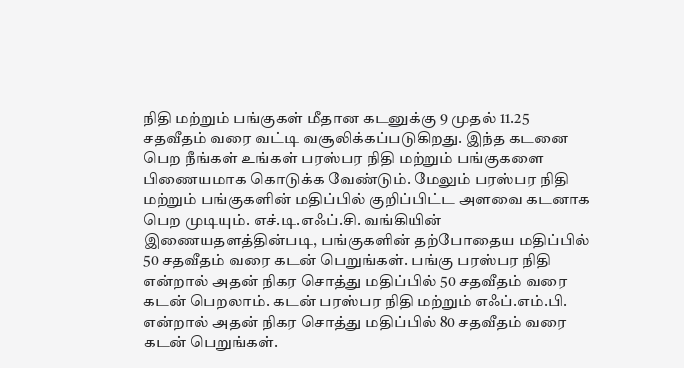நிதி மற்றும் பங்குகள் மீதான கடனுக்கு 9 முதல் 11.25 சதவீதம் வரை வட்டி வசூலிக்கப்படுகிறது. இந்த கடனை பெற நீங்கள் உங்கள் பரஸ்பர நிதி மற்றும் பங்குகளை பிணையமாக கொடுக்க வேண்டும். மேலும் பரஸ்பர நிதி மற்றும் பங்குகளின் மதிப்பில் குறிப்பிட்ட அளவை கடனாக பெற முடியும். எச்.டி.எஃப்.சி. வங்கியின் இணையதளத்தின்படி, பங்குகளின் தற்போதைய மதிப்பில் 50 சதவீதம் வரை கடன் பெறுங்கள். பங்கு பரஸ்பர நிதி என்றால் அதன் நிகர சொத்து மதிப்பில் 50 சதவீதம் வரை கடன் பெறலாம். கடன் பரஸ்பர நிதி மற்றும் எஃப்.எம்.பி. என்றால் அதன் நிகர சொத்து மதிப்பில் 80 சதவீதம் வரை கடன் பெறுங்கள்.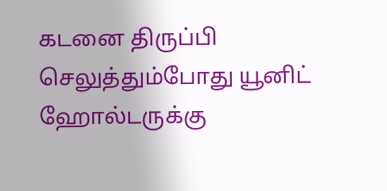கடனை திருப்பி செலுத்தும்போது யூனிட் ஹோல்டருக்கு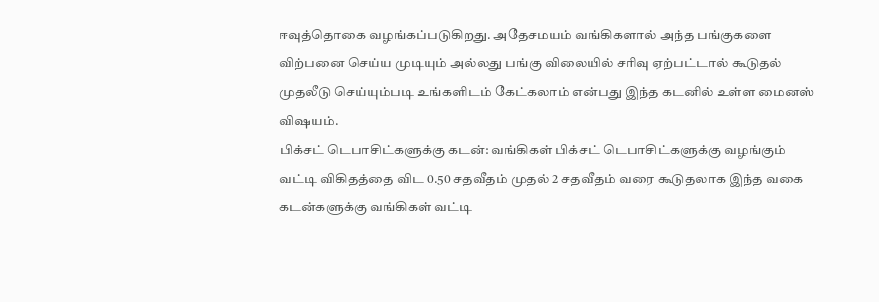ஈவுத்தொகை வழங்கப்படுகிறது. அதேசமயம் வங்கிகளால் அந்த பங்குகளை விற்பனை செய்ய முடியும் அல்லது பங்கு விலையில் சரிவு ஏற்பட்டால் கூடுதல் முதலீடு செய்யும்படி உங்களிடம் கேட்கலாம் என்பது இந்த கடனில் உள்ள மைனஸ் விஷயம்.
பிக்சட் டெபாசிட்களுக்கு கடன்: வங்கிகள் பிக்சட் டெபாசிட்களுக்கு வழங்கும் வட்டி விகிதத்தை விட 0.50 சதவீதம் முதல் 2 சதவீதம் வரை கூடுதலாக இந்த வகை கடன்களுக்கு வங்கிகள் வட்டி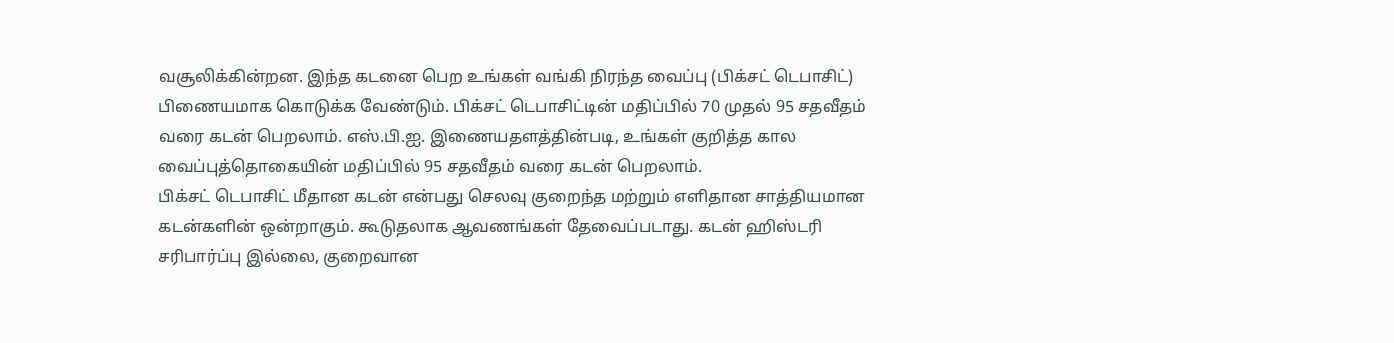வசூலிக்கின்றன. இந்த கடனை பெற உங்கள் வங்கி நிரந்த வைப்பு (பிக்சட் டெபாசிட்) பிணையமாக கொடுக்க வேண்டும். பிக்சட் டெபாசிட்டின் மதிப்பில் 70 முதல் 95 சதவீதம் வரை கடன் பெறலாம். எஸ்.பி.ஐ. இணையதளத்தின்படி, உங்கள் குறித்த கால வைப்புத்தொகையின் மதிப்பில் 95 சதவீதம் வரை கடன் பெறலாம்.
பிக்சட் டெபாசிட் மீதான கடன் என்பது செலவு குறைந்த மற்றும் எளிதான சாத்தியமான கடன்களின் ஒன்றாகும். கூடுதலாக ஆவணங்கள் தேவைப்படாது. கடன் ஹிஸ்டரி சரிபார்ப்பு இல்லை, குறைவான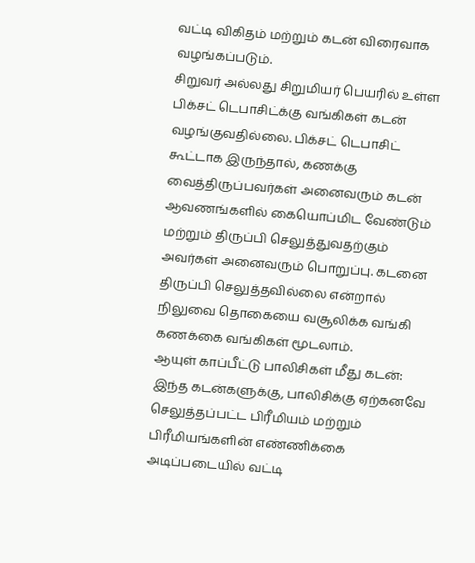வட்டி விகிதம் மற்றும் கடன் விரைவாக வழங்கப்படும்.
சிறுவர் அல்லது சிறுமியர் பெயரில் உள்ள பிக்சட் டெபாசிட்க்கு வங்கிகள் கடன் வழங்குவதில்லை. பிக்சட் டெபாசிட் கூட்டாக இருந்தால், கணக்கு வைத்திருப்பவர்கள் அனைவரும் கடன் ஆவணங்களில் கையொப்மிட வேண்டும் மற்றும் திருப்பி செலுத்துவதற்கும் அவர்கள் அனைவரும் பொறுப்பு. கடனை திருப்பி செலுத்தவில்லை என்றால் நிலுவை தொகையை வசூலிக்க வங்கி கணக்கை வங்கிகள் மூடலாம்.
ஆயுள் காப்பீட்டு பாலிசிகள் மீது கடன்: இந்த கடன்களுக்கு, பாலிசிக்கு ஏற்கனவே செலுத்தப்பட்ட பிரீமியம் மற்றும் பிரீமியங்களின் எண்ணிக்கை அடிப்படையில் வட்டி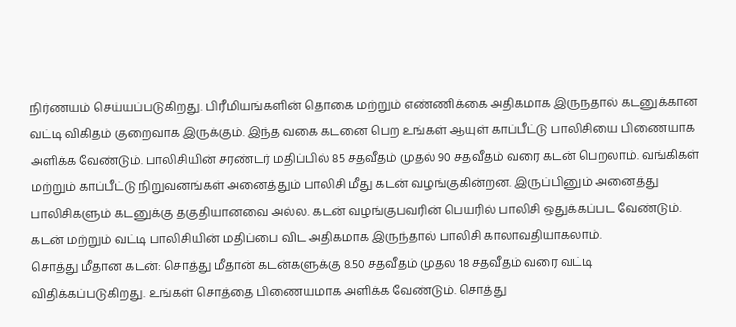நிர்ணயம் செய்யப்படுகிறது. பிரீமியங்களின் தொகை மற்றும் எண்ணிக்கை அதிகமாக இருநதால் கடனுக்கான வட்டி விகிதம் குறைவாக இருக்கும். இந்த வகை கடனை பெற உங்கள் ஆயுள் காப்பீட்டு பாலிசியை பிணையாக அளிக்க வேண்டும். பாலிசியின் சரண்டர் மதிப்பில் 85 சதவீதம் முதல் 90 சதவீதம் வரை கடன் பெறலாம். வங்கிகள் மற்றும் காப்பீட்டு நிறுவனங்கள் அனைத்தும் பாலிசி மீது கடன் வழங்குகின்றன. இருப்பினும் அனைத்து பாலிசிகளும் கடனுக்கு தகுதியானவை அல்ல. கடன் வழங்குபவரின் பெயரில் பாலிசி ஒதுக்கப்பட வேண்டும். கடன் மற்றும் வட்டி பாலிசியின் மதிப்பை விட அதிகமாக இருந்தால் பாலிசி காலாவதியாகலாம்.
சொத்து மீதான கடன்: சொத்து மீதான் கடன்களுக்கு 8.50 சதவீதம் முதல 18 சதவீதம் வரை வட்டி விதிக்கப்படுகிறது. உங்கள் சொத்தை பிணையமாக அளிக்க வேண்டும். சொத்து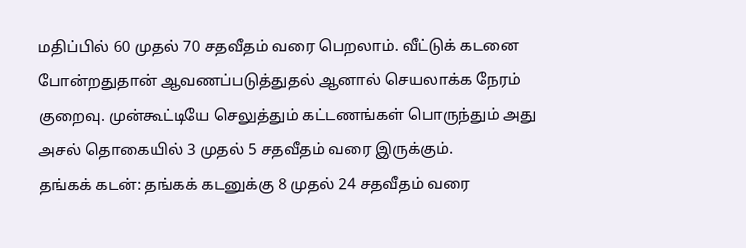மதிப்பில் 60 முதல் 70 சதவீதம் வரை பெறலாம். வீட்டுக் கடனை போன்றதுதான் ஆவணப்படுத்துதல் ஆனால் செயலாக்க நேரம் குறைவு. முன்கூட்டியே செலுத்தும் கட்டணங்கள் பொருந்தும் அது அசல் தொகையில் 3 முதல் 5 சதவீதம் வரை இருக்கும்.
தங்கக் கடன்: தங்கக் கடனுக்கு 8 முதல் 24 சதவீதம் வரை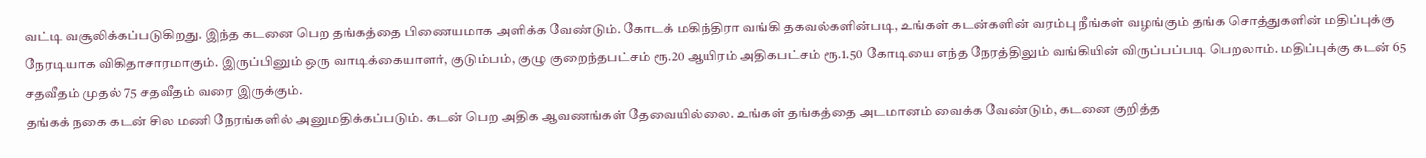வட்டி வசூலிக்கப்படுகிறது. இந்த கடனை பெற தங்கத்தை பிணையமாக அளிக்க வேண்டும். கோடக் மகிந்திரா வங்கி தகவல்களின்படி, உங்கள் கடன்களின் வரம்பு நீங்கள் வழங்கும் தங்க சொத்துகளின் மதிப்புக்கு நேரடியாக விகிதாசாரமாகும். இருப்பினும் ஒரு வாடிக்கையாளர், குடும்பம், குழு குறைந்தபட்சம் ரூ.20 ஆயிரம் அதிகபட்சம் ரூ.1.50 கோடியை எந்த நேரத்திலும் வங்கியின் விருப்பப்படி பெறலாம். மதிப்புக்கு கடன் 65 சதவீதம் முதல் 75 சதவீதம் வரை இருக்கும்.
தங்கக் நகை கடன் சில மணி நேரங்களில் அனுமதிக்கப்படும். கடன் பெற அதிக ஆவணங்கள் தேவையில்லை. உங்கள் தங்கத்தை அடமானம் வைக்க வேண்டும், கடனை குறித்த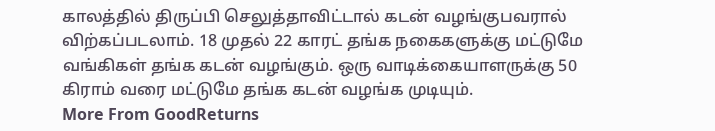காலத்தில் திருப்பி செலுத்தாவிட்டால் கடன் வழங்குபவரால் விற்கப்படலாம். 18 முதல் 22 காரட் தங்க நகைகளுக்கு மட்டுமே வங்கிகள் தங்க கடன் வழங்கும். ஒரு வாடிக்கையாளருக்கு 50 கிராம் வரை மட்டுமே தங்க கடன் வழங்க முடியும்.
More From GoodReturns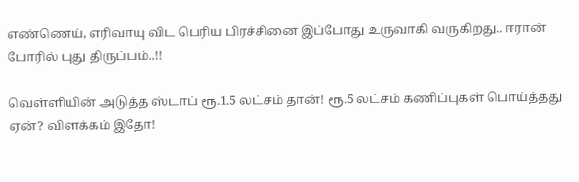எண்ணெய், எரிவாயு விட பெரிய பிரச்சினை இப்போது உருவாகி வருகிறது.. ஈரான் போரில் புது திருப்பம்..!!

வெள்ளியின் அடுத்த ஸ்டாப் ரூ.1.5 லட்சம் தான்! ரூ.5 லட்சம் கணிப்புகள் பொய்த்தது ஏன்? விளக்கம் இதோ!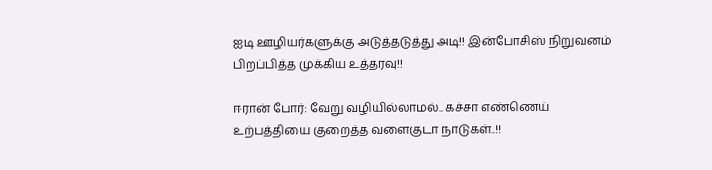ஐடி ஊழியர்களுக்கு அடுத்தடுத்து அடி!! இன்போசிஸ் நிறுவனம் பிறப்பித்த முக்கிய உத்தரவு!!

ஈரான் போர்: வேறு வழியில்லாமல்.. கச்சா எண்ணெய் உற்பத்தியை குறைத்த வளைகுடா நாடுகள்..!!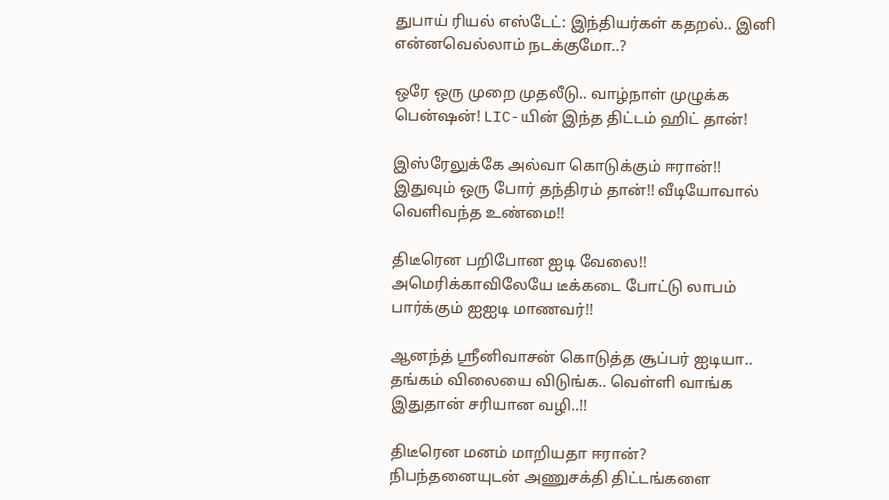துபாய் ரியல் எஸ்டேட்: இந்தியர்கள் கதறல்.. இனி என்னவெல்லாம் நடக்குமோ..?

ஒரே ஒரு முறை முதலீடு.. வாழ்நாள் முழுக்க பென்ஷன்! LIC-யின் இந்த திட்டம் ஹிட் தான்!

இஸ்ரேலுக்கே அல்வா கொடுக்கும் ஈரான்!! இதுவும் ஒரு போர் தந்திரம் தான்!! வீடியோவால் வெளிவந்த உண்மை!!

திடீரென பறிபோன ஐடி வேலை!! அமெரிக்காவிலேயே டீக்கடை போட்டு லாபம் பார்க்கும் ஐஐடி மாணவர்!!

ஆனந்த் ஸ்ரீனிவாசன் கொடுத்த சூப்பர் ஐடியா.. தங்கம் விலையை விடுங்க.. வெள்ளி வாங்க இதுதான் சரியான வழி..!!

திடீரென மனம் மாறியதா ஈரான்? நிபந்தனையுடன் அணுசக்தி திட்டங்களை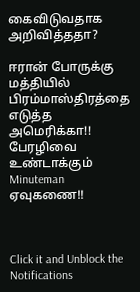கைவிடுவதாக அறிவித்ததா?

ஈரான் போருக்கு மத்தியில் பிரம்மாஸ்திரத்தை எடுத்த அமெரிக்கா!! பேரழிவை உண்டாக்கும் Minuteman ஏவுகணை!!



Click it and Unblock the Notifications